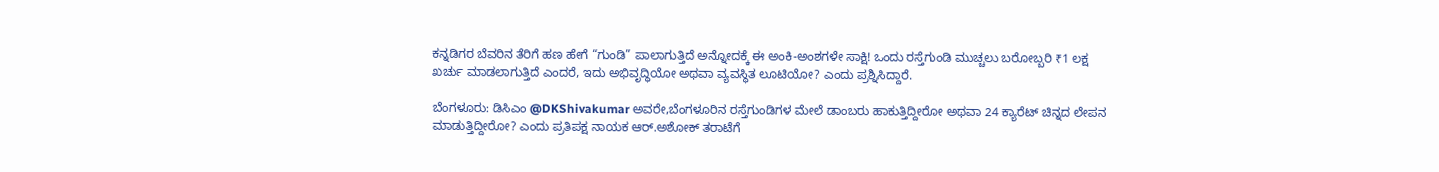ಕನ್ನಡಿಗರ ಬೆವರಿನ ತೆರಿಗೆ ಹಣ ಹೇಗೆ “ಗುಂಡಿ” ಪಾಲಾಗುತ್ತಿದೆ ಅನ್ನೋದಕ್ಕೆ ಈ ಅಂಕಿ-ಅಂಶಗಳೇ ಸಾಕ್ಷಿ! ಒಂದು ರಸ್ತೆಗುಂಡಿ ಮುಚ್ಚಲು ಬರೋಬ್ಬರಿ ₹1 ಲಕ್ಷ ಖರ್ಚು ಮಾಡಲಾಗುತ್ತಿದೆ ಎಂದರೆ, ಇದು ಅಭಿವೃದ್ಧಿಯೋ ಅಥವಾ ವ್ಯವಸ್ಥಿತ ಲೂಟಿಯೋ? ಎಂದು ಪ್ರಶ್ನಿಸಿದ್ದಾರೆ.

ಬೆಂಗಳೂರು: ಡಿಸಿಎಂ @DKShivakumar ಅವರೇ,ಬೆಂಗಳೂರಿನ ರಸ್ತೆಗುಂಡಿಗಳ ಮೇಲೆ ಡಾಂಬರು ಹಾಕುತ್ತಿದ್ದೀರೋ ಅಥವಾ 24 ಕ್ಯಾರೆಟ್ ಚಿನ್ನದ ಲೇಪನ ಮಾಡುತ್ತಿದ್ದೀರೋ? ಎಂದು ಪ್ರತಿಪಕ್ಷ ನಾಯಕ ಆರ್.ಅಶೋಕ್ ತರಾಟೆಗೆ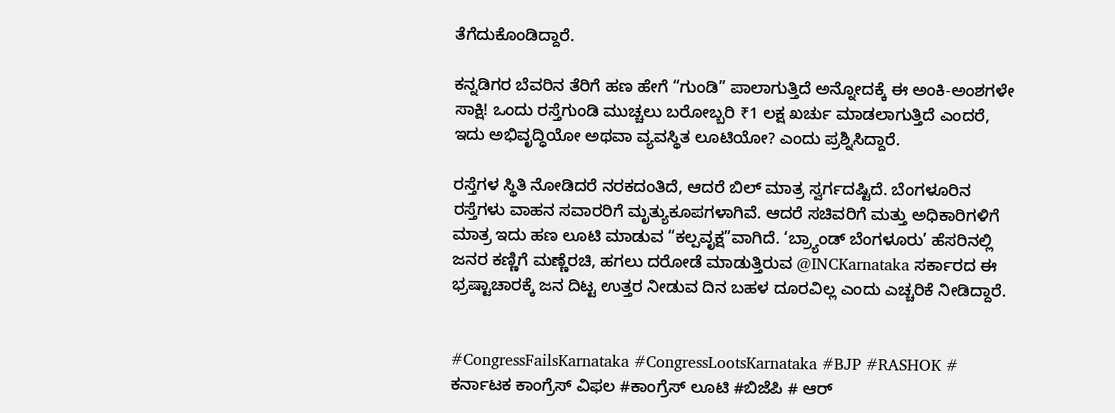ತೆಗೆದುಕೊಂಡಿದ್ದಾರೆ.

ಕನ್ನಡಿಗರ ಬೆವರಿನ ತೆರಿಗೆ ಹಣ ಹೇಗೆ “ಗುಂಡಿ” ಪಾಲಾಗುತ್ತಿದೆ ಅನ್ನೋದಕ್ಕೆ ಈ ಅಂಕಿ-ಅಂಶಗಳೇ ಸಾಕ್ಷಿ! ಒಂದು ರಸ್ತೆಗುಂಡಿ ಮುಚ್ಚಲು ಬರೋಬ್ಬರಿ ₹1 ಲಕ್ಷ ಖರ್ಚು ಮಾಡಲಾಗುತ್ತಿದೆ ಎಂದರೆ, ಇದು ಅಭಿವೃದ್ಧಿಯೋ ಅಥವಾ ವ್ಯವಸ್ಥಿತ ಲೂಟಿಯೋ? ಎಂದು ಪ್ರಶ್ನಿಸಿದ್ದಾರೆ.

ರಸ್ತೆಗಳ ಸ್ಥಿತಿ ನೋಡಿದರೆ ನರಕದಂತಿದೆ, ಆದರೆ ಬಿಲ್ ಮಾತ್ರ ಸ್ವರ್ಗದಷ್ಟಿದೆ. ಬೆಂಗಳೂರಿನ ರಸ್ತೆಗಳು ವಾಹನ ಸವಾರರಿಗೆ ಮೃತ್ಯುಕೂಪಗಳಾಗಿವೆ. ಆದರೆ ಸಚಿವರಿಗೆ ಮತ್ತು ಅಧಿಕಾರಿಗಳಿಗೆ ಮಾತ್ರ ಇದು ಹಣ ಲೂಟಿ ಮಾಡುವ “ಕಲ್ಪವೃಕ್ಷ”ವಾಗಿದೆ. ‘ಬ್ರ್ಯಾಂಡ್ ಬೆಂಗಳೂರು’ ಹೆಸರಿನಲ್ಲಿ ಜನರ ಕಣ್ಣಿಗೆ ಮಣ್ಣೆರಚಿ, ಹಗಲು ದರೋಡೆ ಮಾಡುತ್ತಿರುವ @INCKarnataka ಸರ್ಕಾರದ ಈ ಭ್ರಷ್ಟಾಚಾರಕ್ಕೆ ಜನ ದಿಟ್ಟ ಉತ್ತರ ನೀಡುವ ದಿನ ಬಹಳ ದೂರವಿಲ್ಲ ಎಂದು ಎಚ್ಚರಿಕೆ ನೀಡಿದ್ದಾರೆ.


#CongressFailsKarnataka #CongressLootsKarnataka #BJP #RASHOK # ಕರ್ನಾಟಕ ಕಾಂಗ್ರೆಸ್ ವಿಫಲ #ಕಾಂಗ್ರೆಸ್ ಲೂಟಿ #ಬಿಜೆಪಿ # ಆರ್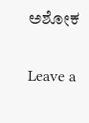ಅಶೋಕ

Leave a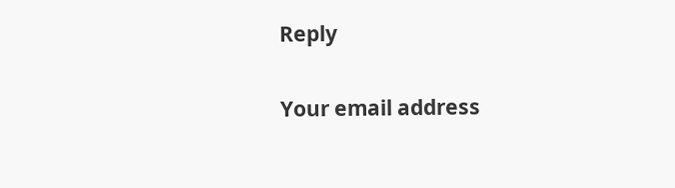Reply

Your email address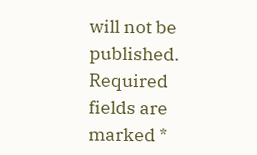will not be published. Required fields are marked *